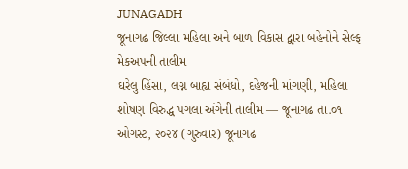JUNAGADH
જૂનાગઢ જિલ્લા મહિલા અને બાળ વિકાસ દ્વારા બહેનોને સેલ્ફ મેકઅપની તાલીમ
ઘરેલુ હિંસા, લગ્ન બાહ્ય સંબંધો, દહેજની માંગણી, મહિલા શોષણ વિરુદ્ધ પગલા અંગેની તાલીમ — જૂનાગઢ તા.૦૧ ઓગસ્ટ, ૨૦૨૪ (ગુરુવાર) જૂનાગઢ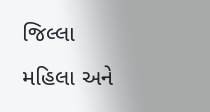જિલ્લા મહિલા અને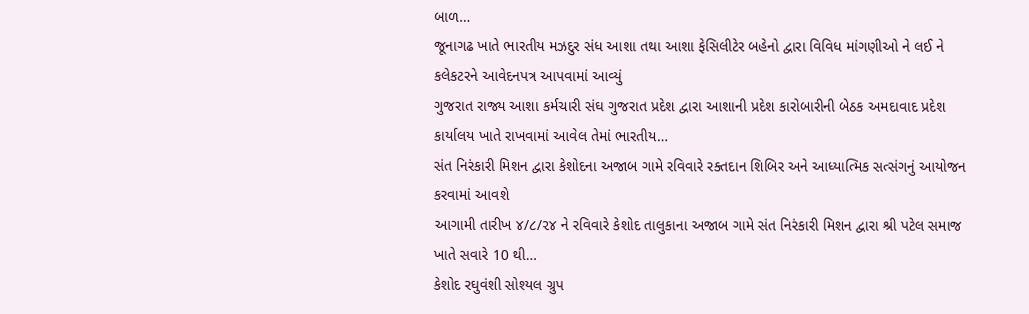બાળ…
જૂનાગઢ ખાતે ભારતીય મઝદુર સંધ આશા તથા આશા ફેસિલીટેર બહેનો દ્વારા વિવિધ માંગણીઓ ને લઈ ને કલેકટરને આવેદનપત્ર આપવામાં આવ્યું
ગુજરાત રાજ્ય આશા કર્મચારી સંઘ ગુજરાત પ્રદેશ દ્વારા આશાની પ્રદેશ કારોબારીની બેઠક અમદાવાદ પ્રદેશ કાર્યાલય ખાતે રાખવામાં આવેલ તેમાં ભારતીય…
સંત નિરંકારી મિશન દ્વારા કેશોદના અજાબ ગામે રવિવારે રક્તદાન શિબિર અને આધ્યાત્મિક સત્સંગનું આયોજન કરવામાં આવશે
આગામી તારીખ ૪/૮/૨૪ ને રવિવારે કેશોદ તાલુકાના અજાબ ગામે સંત નિરંકારી મિશન દ્વારા શ્રી પટેલ સમાજ ખાતે સવારે 10 થી…
કેશોદ રઘુવંશી સોશ્યલ ગ્રુપ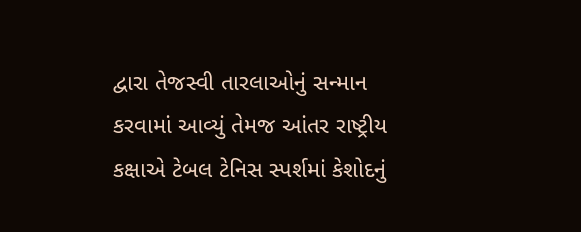દ્વારા તેજસ્વી તારલાઓનું સન્માન કરવામાં આવ્યું તેમજ આંતર રાષ્ટ્રીય કક્ષાએ ટેબલ ટેનિસ સ્પર્શમાં કેશોદનું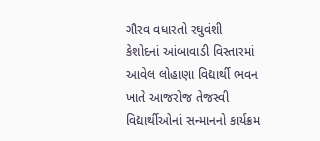ગૌરવ વધારતો રઘુવંશી
કેશોદનાં આંબાવાડી વિસ્તારમાં આવેલ લોહાણા વિદ્યાર્થી ભવન ખાતે આજરોજ તેજસ્વી વિદ્યાર્થીઓનાં સન્માનનો કાર્યક્રમ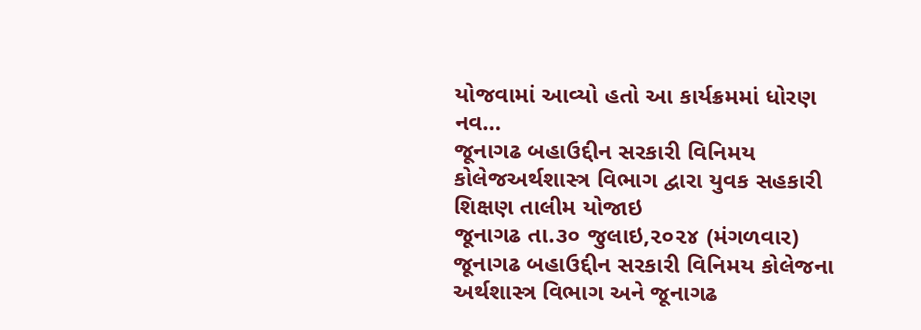યોજવામાં આવ્યો હતો આ કાર્યક્રમમાં ધોરણ નવ…
જૂનાગઢ બહાઉદ્દીન સરકારી વિનિમય કોલેજઅર્થશાસ્ત્ર વિભાગ દ્વારા યુવક સહકારી શિક્ષણ તાલીમ યોજાઇ
જૂનાગઢ તા.૩૦ જુલાઇ,૨૦૨૪ (મંગળવાર) જૂનાગઢ બહાઉદ્દીન સરકારી વિનિમય કોલેજના અર્થશાસ્ત્ર વિભાગ અને જૂનાગઢ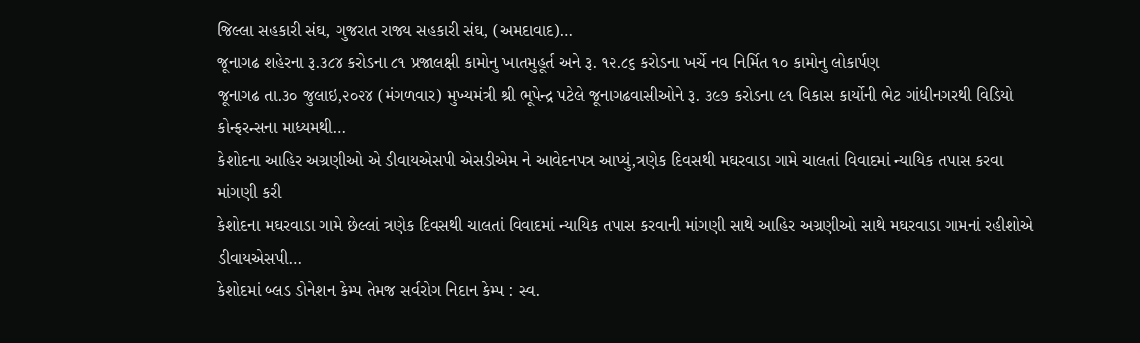જિલ્લા સહકારી સંઘ, ગુજરાત રાજ્ય સહકારી સંઘ, (અમદાવાદ)…
જૂનાગઢ શહેરના રૂ.૩૮૪ કરોડના ૮૧ પ્રજાલક્ષી કામોનુ ખાતમુહૂર્ત અને રૂ. ૧૨.૮૬ કરોડના ખર્ચે નવ નિર્મિત ૧૦ કામોનુ લોકાર્પણ
જૂનાગઢ તા.૩૦ જુલાઇ,૨૦૨૪ (મંગળવાર) મુખ્યમંત્રી શ્રી ભૂપેન્દ્ર પટેલે જૂનાગઢવાસીઓને રૂ. ૩૯૭ કરોડના ૯૧ વિકાસ કાર્યોની ભેટ ગાંધીનગરથી વિડિયો કોન્ફરન્સના માધ્યમથી…
કેશોદના આહિર અગ્રણીઓ એ ડીવાયએસપી એસડીએમ ને આવેદનપત્ર આપ્યું,ત્રણેક દિવસથી મઘરવાડા ગામે ચાલતાં વિવાદમાં ન્યાયિક તપાસ કરવા માંગણી કરી
કેશોદના મઘરવાડા ગામે છેલ્લાં ત્રણેક દિવસથી ચાલતાં વિવાદમાં ન્યાયિક તપાસ કરવાની માંગણી સાથે આહિર અગ્રણીઓ સાથે મઘરવાડા ગામનાં રહીશોએ ડીવાયએસપી…
કેશોદમાં બ્લડ ડોનેશન કેમ્પ તેમજ સર્વરોગ નિદાન કેમ્પ : સ્વ.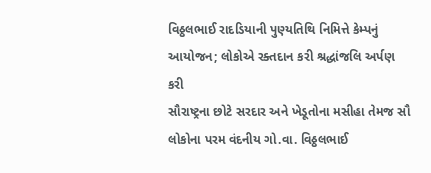વિઠ્ઠલભાઈ રાદડિયાની પુણ્યતિથિ નિમિત્તે કેમ્પનું આયોજન; લોકોએ રક્તદાન કરી શ્રદ્ધાંજલિ અર્પણ કરી
સૌરાષ્ટ્રના છોટે સરદાર અને ખેડૂતોના મસીહા તેમજ સૌ લોકોના પરમ વંદનીય ગો.વા. વિઠ્ઠલભાઈ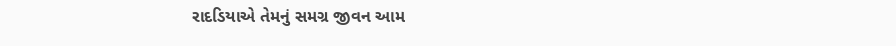રાદડિયાએ તેમનું સમગ્ર જીવન આમ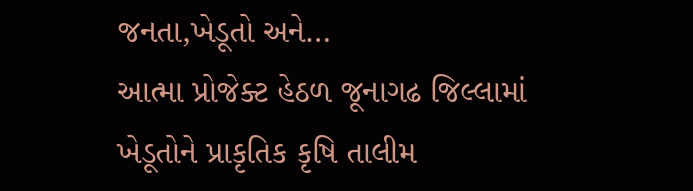જનતા,ખેડૂતો અને…
આત્મા પ્રોજેક્ટ હેઠળ જૂનાગઢ જિલ્લામાં ખેડૂતોને પ્રાકૃતિક કૃષિ તાલીમ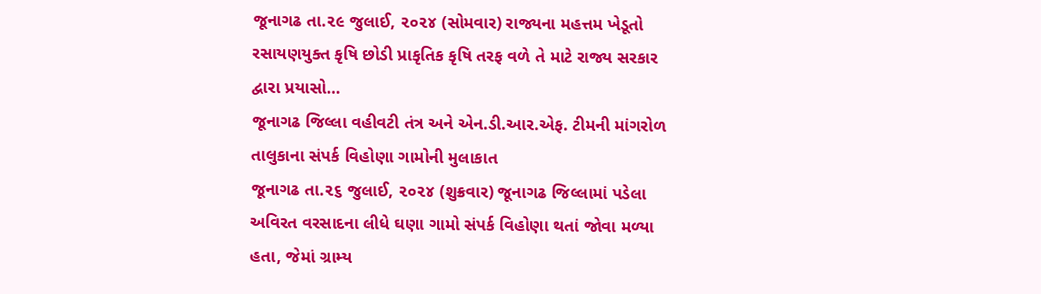જૂનાગઢ તા.૨૯ જુલાઈ, ૨૦૨૪ (સોમવાર) રાજ્યના મહત્તમ ખેડૂતો રસાયણયુક્ત કૃષિ છોડી પ્રાકૃતિક કૃષિ તરફ વળે તે માટે રાજ્ય સરકાર દ્વારા પ્રયાસો…
જૂનાગઢ જિલ્લા વહીવટી તંત્ર અને એન.ડી.આર.એફ. ટીમની માંગરોળ તાલુકાના સંપર્ક વિહોણા ગામોની મુલાકાત
જૂનાગઢ તા.૨૬ જુલાઈ, ૨૦૨૪ (શુક્રવાર) જૂનાગઢ જિલ્લામાં પડેલા અવિરત વરસાદના લીધે ઘણા ગામો સંપર્ક વિહોણા થતાં જોવા મળ્યા હતા, જેમાં ગ્રામ્ય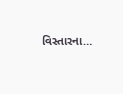વિસ્તારના…